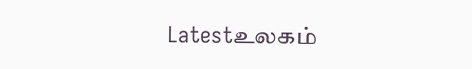Latestஉலகம்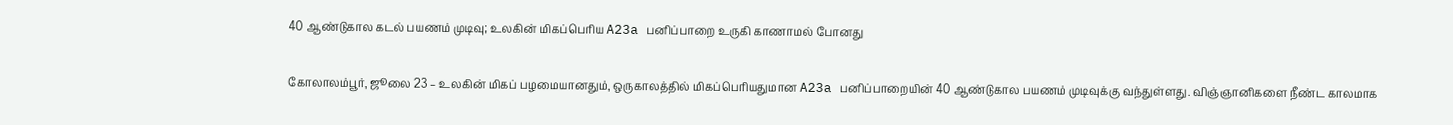40 ஆண்டுகால கடல் பயணம் முடிவு; உலகின் மிகப்பெரிய A23a பனிப்பாறை உருகி காணாமல் போனது

கோலாலம்பூர், ஜூலை 23 – உலகின் மிகப் பழமையானதும், ஒருகாலத்தில் மிகப்பெரியதுமான A23a பனிப்பாறையின் 40 ஆண்டுகால பயணம் முடிவுக்கு வந்துள்ளது. விஞ்ஞானிகளை நீண்ட காலமாக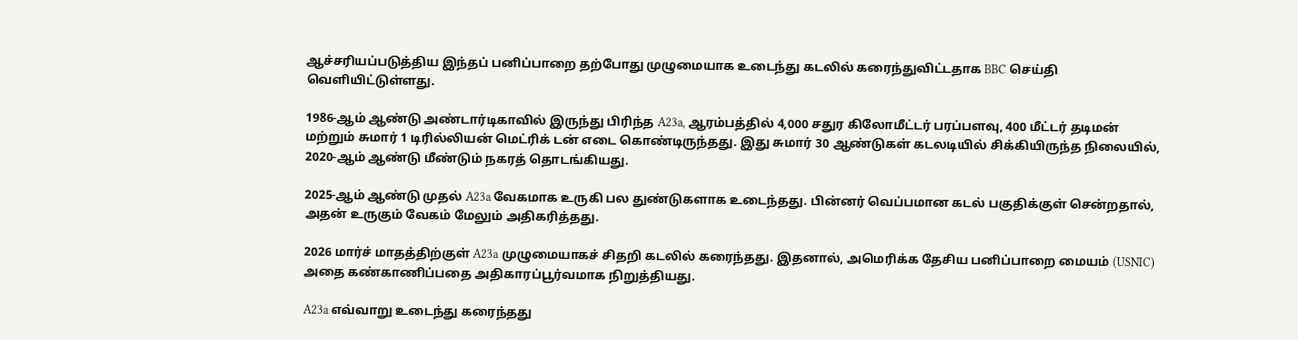ஆச்சரியப்படுத்திய இந்தப் பனிப்பாறை தற்போது முழுமையாக உடைந்து கடலில் கரைந்துவிட்டதாக BBC செய்தி வெளியிட்டுள்ளது.

1986-ஆம் ஆண்டு அண்டார்டிகாவில் இருந்து பிரிந்த A23a, ஆரம்பத்தில் 4,000 சதுர கிலோமீட்டர் பரப்பளவு, 400 மீட்டர் தடிமன் மற்றும் சுமார் 1 டிரில்லியன் மெட்ரிக் டன் எடை கொண்டிருந்தது. இது சுமார் 30 ஆண்டுகள் கடலடியில் சிக்கியிருந்த நிலையில், 2020-ஆம் ஆண்டு மீண்டும் நகரத் தொடங்கியது.

2025-ஆம் ஆண்டு முதல் A23a வேகமாக உருகி பல துண்டுகளாக உடைந்தது. பின்னர் வெப்பமான கடல் பகுதிக்குள் சென்றதால், அதன் உருகும் வேகம் மேலும் அதிகரித்தது.

2026 மார்ச் மாதத்திற்குள் A23a முழுமையாகச் சிதறி கடலில் கரைந்தது. இதனால், அமெரிக்க தேசிய பனிப்பாறை மையம் (USNIC) அதை கண்காணிப்பதை அதிகாரப்பூர்வமாக நிறுத்தியது.

A23a எவ்வாறு உடைந்து கரைந்தது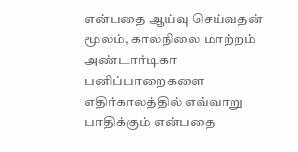என்பதை ஆய்வு செய்வதன் மூலம், காலநிலை மாற்றம் அண்டார்டிகா பனிப்பாறைகளை எதிர்காலத்தில் எவ்வாறு பாதிக்கும் என்பதை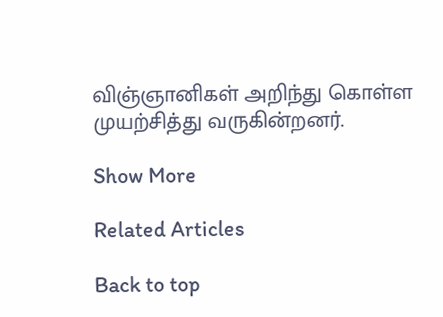விஞ்ஞானிகள் அறிந்து கொள்ள முயற்சித்து வருகின்றனர்.

Show More

Related Articles

Back to top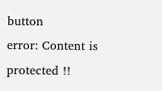button
error: Content is protected !!